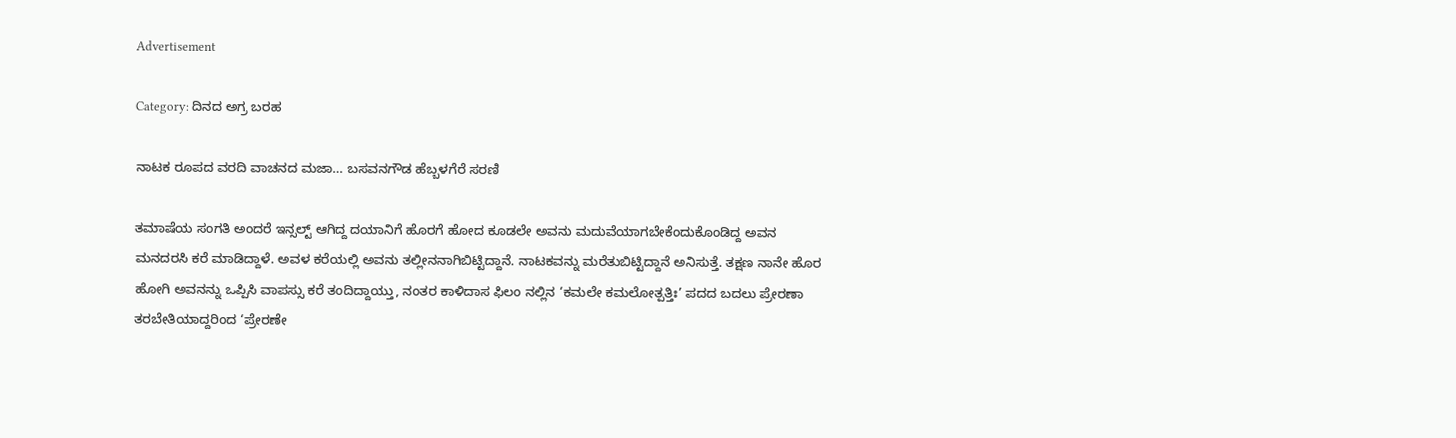Advertisement

Category: ದಿನದ ಅಗ್ರ ಬರಹ

ನಾಟಕ ರೂಪದ ವರದಿ ವಾಚನದ ಮಜಾ… ಬಸವನಗೌಡ ಹೆಬ್ಬಳಗೆರೆ ಸರಣಿ

ತಮಾಷೆಯ ಸಂಗತಿ ಅಂದರೆ ಇನ್ಸಲ್ಟ್ ಆಗಿದ್ದ ದಯಾನಿಗೆ ಹೊರಗೆ ಹೋದ ಕೂಡಲೇ ಅವನು ಮದುವೆಯಾಗಬೇಕೆಂದುಕೊಂಡಿದ್ದ ಅವನ ಮನದರಸಿ ಕರೆ ಮಾಡಿದ್ದಾಳೆ. ಅವಳ ಕರೆಯಲ್ಲಿ ಅವನು ತಲ್ಲೀನನಾಗಿಬಿಟ್ಟಿದ್ದಾನೆ. ನಾಟಕವನ್ನು‌ ಮರೆತುಬಿಟ್ಟಿದ್ದಾನೆ ಅನಿಸುತ್ತೆ. ತಕ್ಷಣ ನಾನೇ ಹೊರ ಹೋಗಿ ಅವನನ್ನು ಒಪ್ಪಿಸಿ ವಾಪಸ್ಸು ಕರೆ ತಂದಿದ್ದಾಯ್ತು, ನಂತರ ಕಾಳಿದಾಸ ಫಿಲಂ ನಲ್ಲಿನ ‘ಕಮಲೇ ಕಮಲೋತ್ಪತ್ತಿಃ’ ಪದದ ಬದಲು ಪ್ರೇರಣಾ ತರಬೇತಿಯಾದ್ದರಿಂದ ‘ಪ್ರೇರಣೇ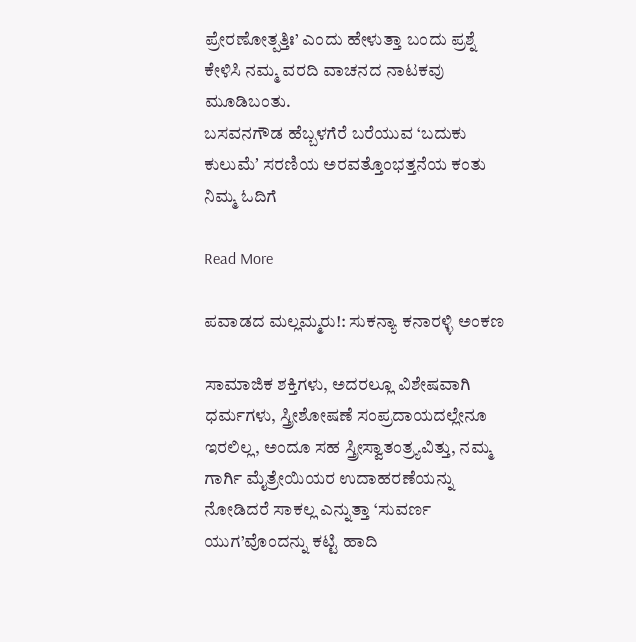ಪ್ರೇರಣೋತ್ಪತ್ತಿಃ’ ಎಂದು ಹೇಳುತ್ತಾ ಬಂದು ಪ್ರಶ್ನೆ ಕೇಳಿಸಿ ನಮ್ಮ ವರದಿ ವಾಚನದ ನಾಟಕವು ಮೂಡಿಬಂತು.
ಬಸವನಗೌಡ ಹೆಬ್ಬಳಗೆರೆ ಬರೆಯುವ ‘ಬದುಕು ಕುಲುಮೆʼ ಸರಣಿಯ ಅರವತ್ತೊಂಭತ್ತನೆಯ ಕಂತು ನಿಮ್ಮ ಓದಿಗೆ

Read More

ಪವಾಡದ ಮಲ್ಲಮ್ಮರು!: ಸುಕನ್ಯಾ ಕನಾರಳ್ಳಿ ಅಂಕಣ

ಸಾಮಾಜಿಕ ಶಕ್ತಿಗಳು, ಅದರಲ್ಲೂ ವಿಶೇಷವಾಗಿ ಧರ್ಮಗಳು, ಸ್ತ್ರೀಶೋಷಣೆ ಸಂಪ್ರದಾಯದಲ್ಲೇನೂ ಇರಲಿಲ್ಲ, ಅಂದೂ ಸಹ ಸ್ತ್ರೀಸ್ವಾತಂತ್ರ್ಯವಿತ್ತು, ನಮ್ಮ ಗಾರ್ಗಿ ಮೈತ್ರೇಯಿಯರ ಉದಾಹರಣೆಯನ್ನು ನೋಡಿದರೆ ಸಾಕಲ್ಲ ಎನ್ನುತ್ತಾ ‘ಸುವರ್ಣ ಯುಗ’ವೊಂದನ್ನು ಕಟ್ಟಿ ಹಾದಿ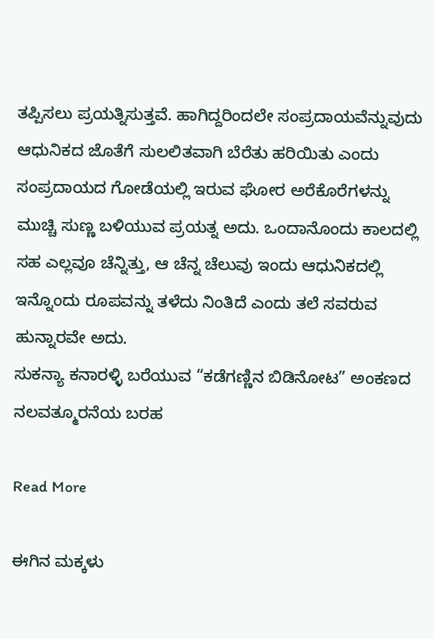ತಪ್ಪಿಸಲು ಪ್ರಯತ್ನಿಸುತ್ತವೆ. ಹಾಗಿದ್ದರಿಂದಲೇ ಸಂಪ್ರದಾಯವೆನ್ನುವುದು ಆಧುನಿಕದ ಜೊತೆಗೆ ಸುಲಲಿತವಾಗಿ ಬೆರೆತು ಹರಿಯಿತು ಎಂದು ಸಂಪ್ರದಾಯದ ಗೋಡೆಯಲ್ಲಿ ಇರುವ ಘೋರ ಅರೆಕೊರೆಗಳನ್ನು ಮುಚ್ಚಿ ಸುಣ್ಣ ಬಳಿಯುವ ಪ್ರಯತ್ನ ಅದು. ಒಂದಾನೊಂದು ಕಾಲದಲ್ಲಿ ಸಹ ಎಲ್ಲವೂ ಚೆನ್ನಿತ್ತು, ಆ ಚೆನ್ನ ಚೆಲುವು ಇಂದು ಆಧುನಿಕದಲ್ಲಿ ಇನ್ನೊಂದು ರೂಪವನ್ನು ತಳೆದು ನಿಂತಿದೆ ಎಂದು ತಲೆ ಸವರುವ ಹುನ್ನಾರವೇ ಅದು.
ಸುಕನ್ಯಾ ಕನಾರಳ್ಳಿ ಬರೆಯುವ “ಕಡೆಗಣ್ಣಿನ ಬಿಡಿನೋಟ” ಅಂಕಣದ ನಲವತ್ಮೂರನೆಯ ಬರಹ

Read More

ಈಗಿನ ಮಕ್ಕಳು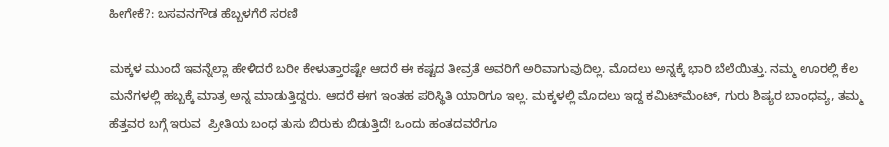ಹೀಗೇಕೆ?: ಬಸವನಗೌಡ ಹೆಬ್ಬಳಗೆರೆ ಸರಣಿ

ಮಕ್ಕಳ ಮುಂದೆ ಇವನ್ನೆಲ್ಲಾ ಹೇಳಿದರೆ ಬರೀ ಕೇಳುತ್ತಾರಷ್ಟೇ ಆದರೆ ಈ ಕಷ್ಟದ ತೀವ್ರತೆ ಅವರಿಗೆ ಅರಿವಾಗುವುದಿಲ್ಲ. ಮೊದಲು ಅನ್ನಕ್ಕೆ ಭಾರಿ ಬೆಲೆಯಿತ್ತು. ನಮ್ಮ ಊರಲ್ಲಿ ಕೆಲ ಮನೆಗಳಲ್ಲಿ ಹಬ್ಬಕ್ಕೆ ಮಾತ್ರ ಅನ್ನ ಮಾಡುತ್ತಿದ್ದರು. ಆದರೆ ಈಗ ಇಂತಹ ಪರಿಸ್ಥಿತಿ ಯಾರಿಗೂ ಇಲ್ಲ. ಮಕ್ಕಳಲ್ಲಿ ಮೊದಲು ಇದ್ದ ಕಮಿಟ್‌ಮೆಂಟ್, ಗುರು ಶಿಷ್ಯರ ಬಾಂಧವ್ಯ, ತಮ್ಮ ಹೆತ್ತವರ ಬಗ್ಗೆ ಇರುವ  ಪ್ರೀತಿಯ ಬಂಧ ತುಸು ಬಿರುಕು ಬಿಡುತ್ತಿದೆ! ಒಂದು ಹಂತದವರೆಗೂ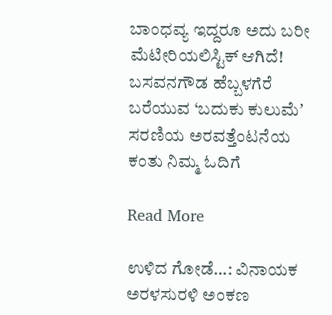ಬಾಂಧವ್ಯ ಇದ್ದರೂ ಅದು ಬರೀ ಮೆಟೀರಿಯಲಿಸ್ಟಿಕ್ ಆಗಿದೆ!
ಬಸವನಗೌಡ ಹೆಬ್ಬಳಗೆರೆ ಬರೆಯುವ ‘ಬದುಕು ಕುಲುಮೆʼ ಸರಣಿಯ ಅರವತ್ತೆಂಟನೆಯ ಕಂತು ನಿಮ್ಮ ಓದಿಗೆ

Read More

ಉಳಿದ ಗೋಡೆ…: ವಿನಾಯಕ ಅರಳಸುರಳಿ ಅಂಕಣ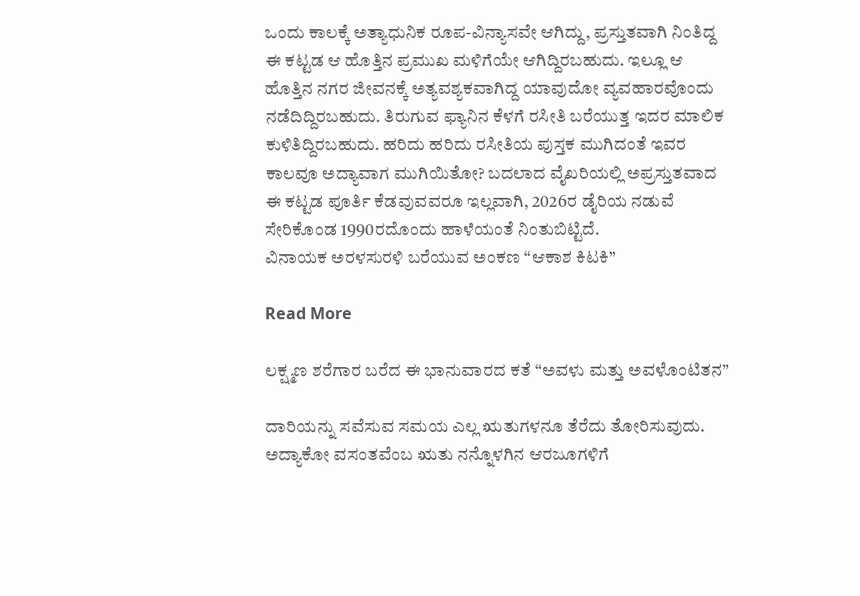ಒಂದು ಕಾಲಕ್ಕೆ ಅತ್ಯಾಧುನಿಕ ರೂಪ-ವಿನ್ಯಾಸವೇ ಆಗಿದ್ದು, ಪ್ರಸ್ತುತವಾಗಿ ನಿಂತಿದ್ದ ಈ ಕಟ್ಟಡ ಆ ಹೊತ್ತಿನ ಪ್ರಮುಖ ಮಳಿಗೆಯೇ ಆಗಿದ್ದಿರಬಹುದು. ಇಲ್ಲೂ ಆ ಹೊತ್ತಿನ ನಗರ ಜೀವನಕ್ಕೆ ಅತ್ಯವಶ್ಯಕವಾಗಿದ್ದ ಯಾವುದೋ ವ್ಯವಹಾರವೊಂದು ನಡೆದಿದ್ದಿರಬಹುದು. ತಿರುಗುವ ಫ್ಯಾನಿನ ಕೆಳಗೆ ರಸೀತಿ ಬರೆಯುತ್ತ ಇದರ ಮಾಲಿಕ ಕುಳಿತಿದ್ದಿರಬಹುದು. ಹರಿದು ಹರಿದು ರಸೀತಿಯ ಪುಸ್ತಕ ಮುಗಿದಂತೆ ಇವರ ಕಾಲವೂ ಅದ್ಯಾವಾಗ ಮುಗಿಯಿತೋ? ಬದಲಾದ ವೈಖರಿಯಲ್ಲಿ ಅಪ್ರಸ್ತುತವಾದ ಈ ಕಟ್ಟಡ ಪೂರ್ತಿ ಕೆಡವುವವರೂ ಇಲ್ಲವಾಗಿ, 2026ರ ಡೈರಿಯ ನಡುವೆ ಸೇರಿಕೊಂಡ 1990ರದೊಂದು ಹಾಳೆಯಂತೆ ನಿಂತುಬಿಟ್ಟಿದೆ.
ವಿನಾಯಕ ಅರಳಸುರಳಿ ಬರೆಯುವ ಅಂಕಣ “ಆಕಾಶ ಕಿಟಕಿ”

Read More

ಲಕ್ಷ್ಮಣ ಶರೆಗಾರ ಬರೆದ ಈ ಭಾನುವಾರದ ಕತೆ “ಅವಳು ಮತ್ತು ಅವಳೊಂಟಿತನ”

ದಾರಿಯನ್ನು ಸವೆಸುವ ಸಮಯ ಎಲ್ಲ ಋತುಗಳನೂ ತೆರೆದು ತೋರಿಸುವುದು. ಅದ್ಯಾಕೋ ವಸಂತವೆಂಬ ಋತು ನನ್ನೊಳಗಿನ ಆರಜೂಗಳಿಗೆ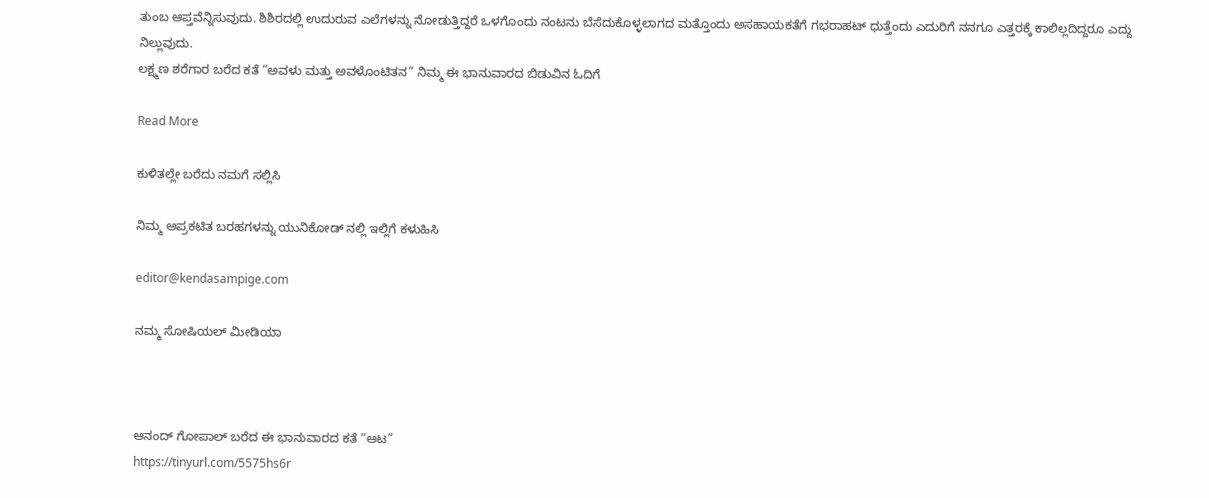ತುಂಬ ಆಪ್ತವೆನ್ನಿಸುವುದು. ಶಿಶಿರದಲ್ಲಿ ಉದುರುವ ಎಲೆಗಳನ್ನು ನೋಡುತ್ತಿದ್ದರೆ ಒಳಗೊಂದು ನಂಟನು ಬೆಸೆದುಕೊಳ್ಳಲಾಗದ ಮತ್ತೊಂದು ಅಸಹಾಯಕತೆಗೆ ಗಭರಾಹಟ್ ಧುತ್ತೆಂದು ಎದುರಿಗೆ ನನಗೂ ಎತ್ತರಕ್ಕೆ ಕಾಲಿಲ್ಲದಿದ್ದರೂ ಎದ್ದು ನಿಲ್ಲುವುದು.
ಲಕ್ಷ್ಮಣ ಶರೆಗಾರ ಬರೆದ ಕತೆ “ಅವಳು ಮತ್ತು ಅವಳೊಂಟಿತನ” ನಿಮ್ಮ ಈ ಭಾನುವಾರದ ಬಿಡುವಿನ ಓದಿಗೆ

Read More

ಕುಳಿತಲ್ಲೇ ಬರೆದು ನಮಗೆ ಸಲ್ಲಿಸಿ

ನಿಮ್ಮ ಅಪ್ರಕಟಿತ ಬರಹಗಳನ್ನು ಯುನಿಕೋಡ್ ನಲ್ಲಿ ಇಲ್ಲಿಗೆ ಕಳುಹಿಸಿ

editor@kendasampige.com

ನಮ್ಮ ಸೋಷಿಯಲ್‌ ಮೀಡಿಯಾ



ಆನಂದ್‌ ಗೋಪಾಲ್‌ ಬರೆದ ಈ ಭಾನುವಾರದ ಕತೆ “ಆಟ”
https://tinyurl.com/5575hs6r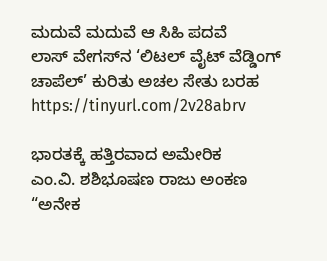ಮದುವೆ ಮದುವೆ ಆ ಸಿಹಿ ಪದವೆ
ಲಾಸ್‌ ವೇಗಸ್‌ನ ‘ಲಿಟಲ್ ವೈಟ್ ವೆಡ್ಡಿಂಗ್ ಚಾಪೆಲ್’ ಕುರಿತು ಅಚಲ ಸೇತು ಬರಹ
https://tinyurl.com/2v28abrv

ಭಾರತಕ್ಕೆ ಹತ್ತಿರವಾದ ಅಮೇರಿಕ
ಎಂ.ವಿ. ಶಶಿಭೂಷಣ ರಾಜು ಅಂಕಣ “ಅನೇಕ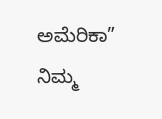ಅಮೆರಿಕಾ” ನಿಮ್ಮ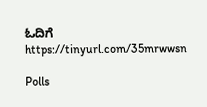ಓದಿಗೆ
https://tinyurl.com/35mrwwsn

Polls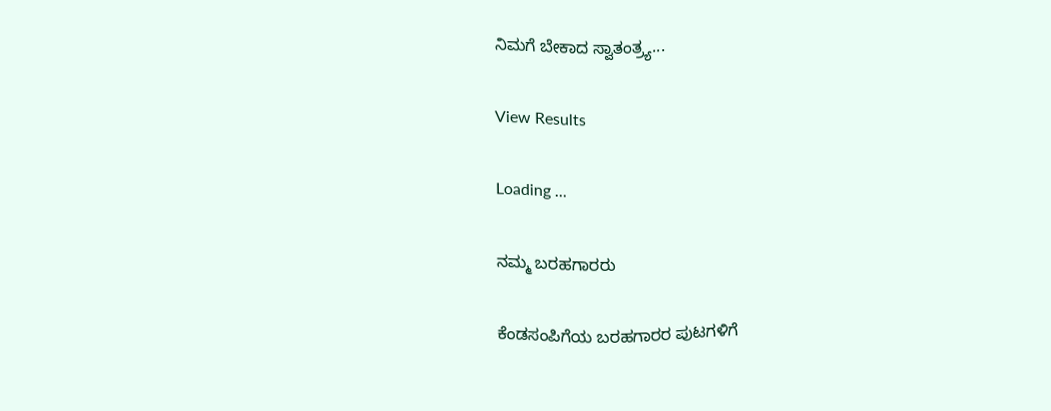ನಿಮಗೆ ಬೇಕಾದ ಸ್ವಾತಂತ್ರ್ಯ...

View Results

Loading ...

ನಮ್ಮ ಬರಹಗಾರರು

ಕೆಂಡಸಂಪಿಗೆಯ ಬರಹಗಾರರ ಪುಟಗಳಿಗೆ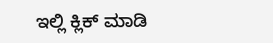ಇಲ್ಲಿ ಕ್ಲಿಕ್ ಮಾಡಿ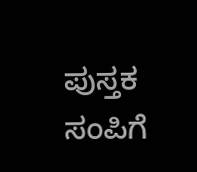ಪುಸ್ತಕ ಸಂಪಿಗೆ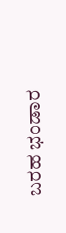ಬರಹ ಭಂಡಾರ